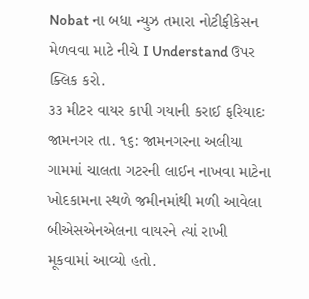Nobat ના બધા ન્યુઝ તમારા નોટીફીકેસન મેળવવા માટે નીચે I Understand ઉપર ક્લિક કરો.
૩૩ મીટર વાયર કાપી ગયાની કરાઈ ફરિયાદઃ
જામનગર તા. ૧૬: જામનગરના અલીયા ગામમાં ચાલતા ગટરની લાઈન નાખવા માટેના ખોદકામના સ્થળે જમીનમાંથી મળી આવેલા બીએસએનએલના વાયરને ત્યાં રાખી મૂકવામાં આવ્યો હતો.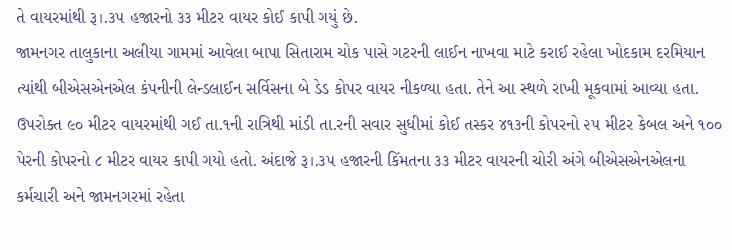તે વાયરમાંથી રૂ।.૩૫ હજારનો ૩૩ મીટર વાયર કોઈ કાપી ગયું છે.
જામનગર તાલુકાના અલીયા ગામમાં આવેલા બાપા સિતારામ ચોક પાસે ગટરની લાઈન નાખવા માટે કરાઈ રહેલા ખોદકામ દરમિયાન ત્યાંથી બીએસએનએલ કંપનીની લેન્ડલાઈન સર્વિસના બે ડેડ કોપર વાયર નીકળ્યા હતા. તેને આ સ્થળે રાખી મૂકવામાં આવ્યા હતા.
ઉપરોક્ત ૯૦ મીટર વાયરમાંથી ગઈ તા.૧ની રાત્રિથી માંડી તા.રની સવાર સુધીમાં કોઈ તસ્કર ૪૧૩ની કોપરનો ૨૫ મીટર કેબલ અને ૧૦૦ પેરની કોપરનો ૮ મીટર વાયર કાપી ગયો હતો. અંદાજે રૂ।.૩૫ હજારની કિંમતના ૩૩ મીટર વાયરની ચોરી અંગે બીએસએનએલના કર્મચારી અને જામનગરમાં રહેતા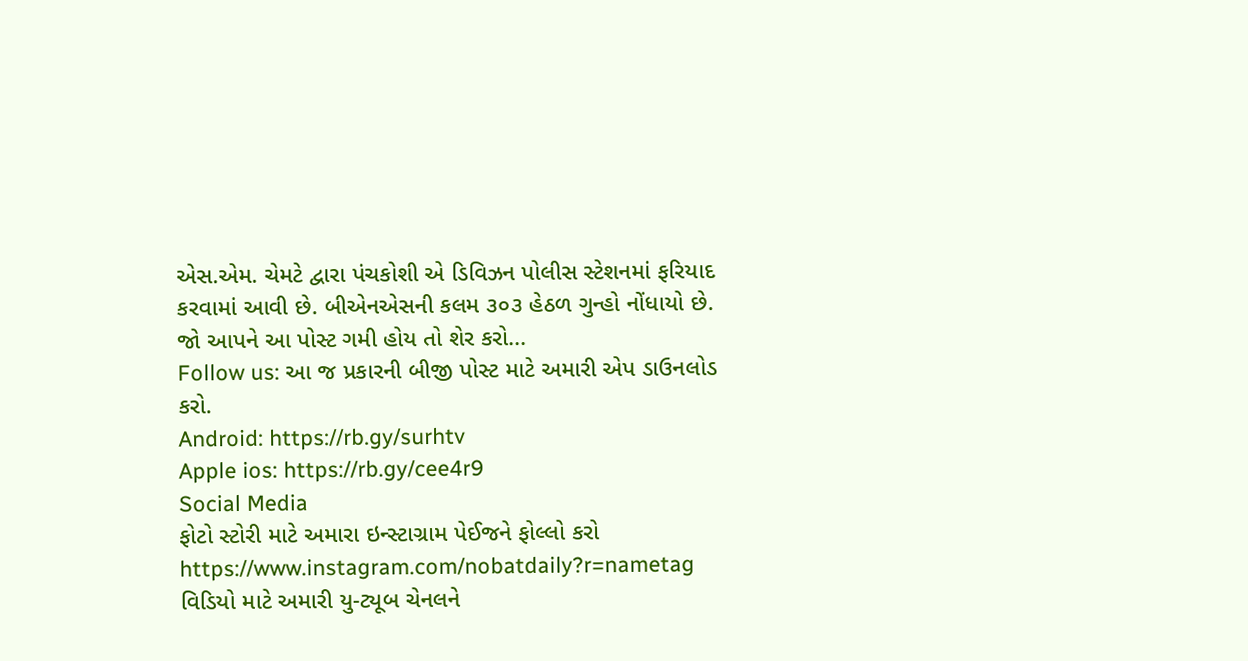એસ.એમ. ચેમટે દ્વારા પંચકોશી એ ડિવિઝન પોલીસ સ્ટેશનમાં ફરિયાદ કરવામાં આવી છે. બીએનએસની કલમ ૩૦૩ હેઠળ ગુન્હો નોંધાયો છે.
જો આપને આ પોસ્ટ ગમી હોય તો શેર કરો...
Follow us: આ જ પ્રકારની બીજી પોસ્ટ માટે અમારી એપ ડાઉનલોડ કરો.
Android: https://rb.gy/surhtv
Apple ios: https://rb.gy/cee4r9
Social Media
ફોટો સ્ટોરી માટે અમારા ઇન્સ્ટાગ્રામ પેઈજને ફોલ્લો કરો
https://www.instagram.com/nobatdaily?r=nametag
વિડિયો માટે અમારી યુ-ટ્યૂબ ચેનલને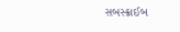સબસ્ક્રાઈબ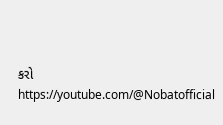કરો
https://youtube.com/@Nobatofficial